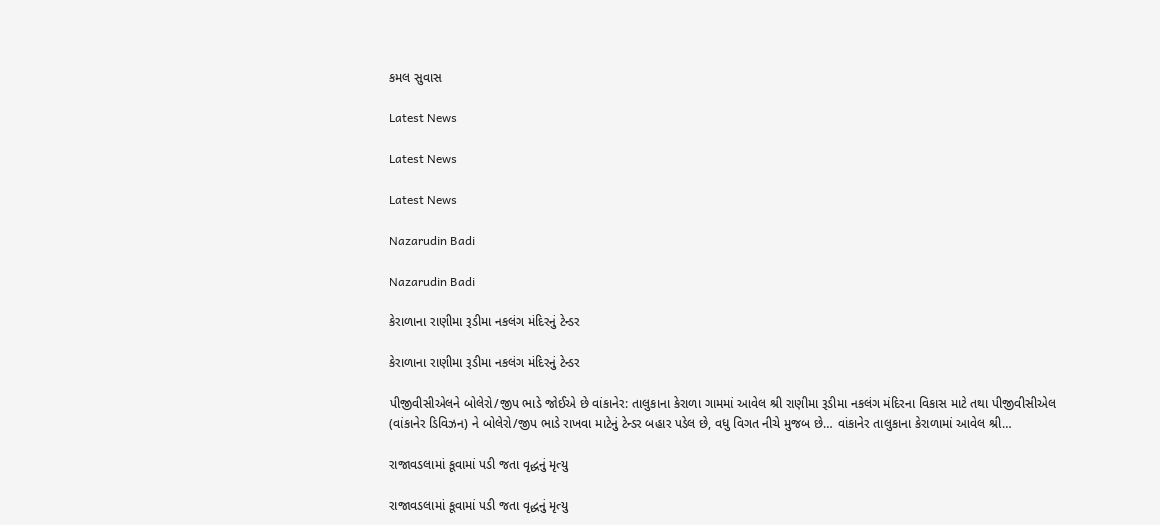કમલ સુવાસ

Latest News

Latest News

Latest News

Nazarudin Badi

Nazarudin Badi

કેરાળાના રાણીમા રૂડીમા નકલંગ મંદિરનું ટેન્ડર

કેરાળાના રાણીમા રૂડીમા નકલંગ મંદિરનું ટેન્ડર

પીજીવીસીએલને બોલેરો/જીપ ભાડે જોઈએ છે વાંકાનેર: તાલુકાના કેરાળા ગામમાં આવેલ શ્રી રાણીમા રૂડીમા નકલંગ મંદિરના વિકાસ માટે તથા પીજીવીસીએલ (વાંકાનેર ડિવિઝન) ને બોલેરો/જીપ ભાડે રાખવા માટેનું ટેન્ડર બહાર પડેલ છે, વધુ વિગત નીચે મુજબ છે… વાંકાનેર તાલુકાના કેરાળામાં આવેલ શ્રી…

રાજાવડલામાં કૂવામાં પડી જતા વૃદ્ધનું મૃત્યુ

રાજાવડલામાં કૂવામાં પડી જતા વૃદ્ધનું મૃત્યુ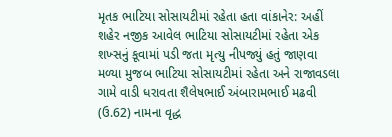મૃતક ભાટિયા સોસાયટીમાં રહેતા હતા વાંકાનેર: અહીં શહેર નજીક આવેલ ભાટિયા સોસાયટીમાં રહેતા એક શખ્સનું કૂવામાં પડી જતા મૃત્યુ નીપજ્યું હતું જાણવા મળ્યા મુજબ ભાટિયા સોસાયટીમાં રહેતા અને રાજાવડલા ગામે વાડી ધરાવતા શૈલેષભાઈ અંબારામભાઈ મઢવી (ઉ.62) નામના વૃદ્ધ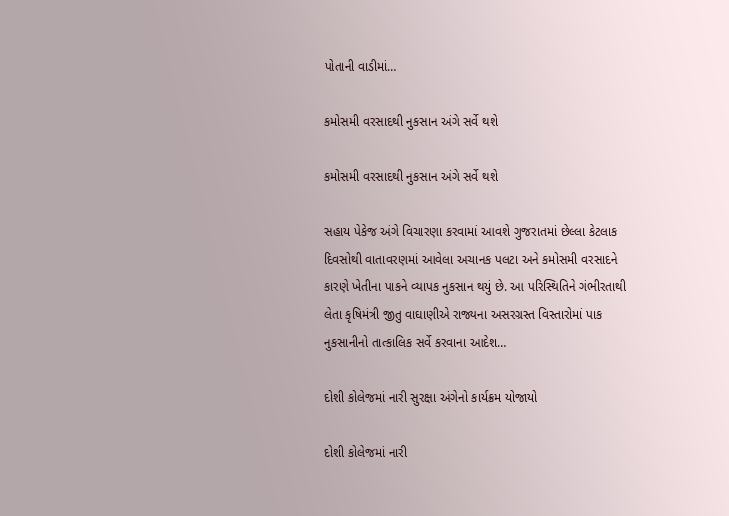પોતાની વાડીમાં…

કમોસમી વરસાદથી નુકસાન અંગે સર્વે થશે

કમોસમી વરસાદથી નુકસાન અંગે સર્વે થશે

સહાય પેકેજ અંગે વિચારણા કરવામાં આવશે ગુજરાતમાં છેલ્લા કેટલાક દિવસોથી વાતાવરણમાં આવેલા અચાનક પલટા અને કમોસમી વરસાદને કારણે ખેતીના પાકને વ્યાપક નુકસાન થયું છે. આ પરિસ્થિતિને ગંભીરતાથી લેતા કૃષિમંત્રી જીતુ વાઘાણીએ રાજ્યના અસરગ્રસ્ત વિસ્તારોમાં પાક નુકસાનીનો તાત્કાલિક સર્વે કરવાના આદેશ…

દોશી કોલેજમાં નારી સુરક્ષા અંગેનો કાર્યક્રમ યોજાયો

દોશી કોલેજમાં નારી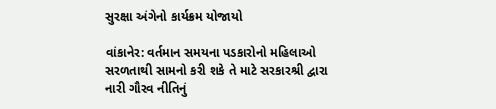સુરક્ષા અંગેનો કાર્યક્રમ યોજાયો

વાંકાનેર: વર્તમાન સમયના પડકારોનો મહિલાઓ સરળતાથી સામનો કરી શકે તે માટે સરકારશ્રી દ્વારા નારી ગૌરવ નીતિનું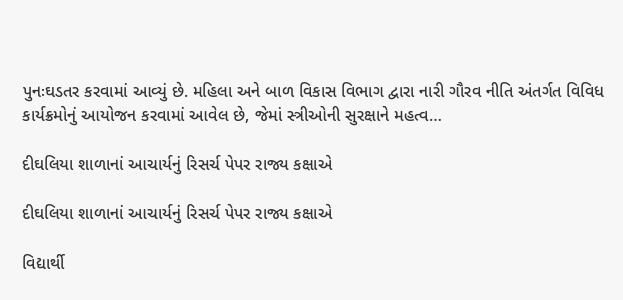પુનઃઘડતર કરવામાં આવ્યું છે. મહિલા અને બાળ વિકાસ વિભાગ દ્વારા નારી ગૌરવ નીતિ અંતર્ગત વિવિધ કાર્યક્રમોનું આયોજન કરવામાં આવેલ છે, જેમાં સ્ત્રીઓની સુરક્ષાને મહત્વ…

દીઘલિયા શાળાનાં આચાર્યનું રિસર્ચ પેપર રાજ્ય કક્ષાએ

દીઘલિયા શાળાનાં આચાર્યનું રિસર્ચ પેપર રાજ્ય કક્ષાએ

વિદ્યાર્થી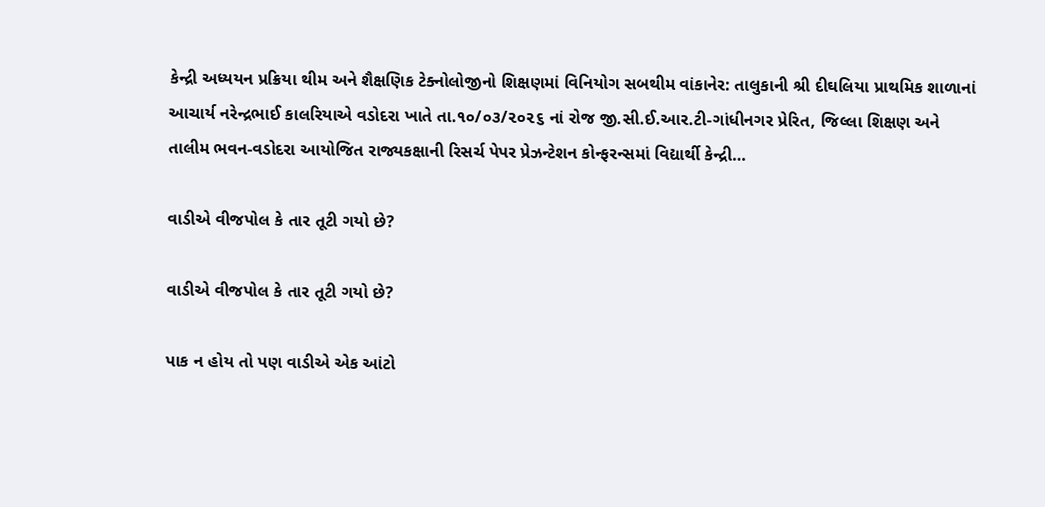કેન્દ્રી અધ્યયન પ્રક્રિયા થીમ અને શૈક્ષણિક ટેક્નોલોજીનો શિક્ષણમાં વિનિયોગ સબથીમ વાંકાનેર: તાલુકાની શ્રી દીઘલિયા પ્રાથમિક શાળાનાં આચાર્ય નરેન્દ્રભાઈ કાલરિયાએ વડોદરા ખાતે તા.૧૦/૦૩/૨૦૨૬ નાં રોજ જી.સી.ઈ.આર.ટી-ગાંધીનગર પ્રેરિત, જિલ્લા શિક્ષણ અને તાલીમ ભવન-વડોદરા આયોજિત રાજ્યકક્ષાની રિસર્ચ પેપર પ્રેઝન્ટેશન કોન્ફરન્સમાં વિદ્યાર્થી કેન્દ્રી…

વાડીએ વીજપોલ કે તાર તૂટી ગયો છે?

વાડીએ વીજપોલ કે તાર તૂટી ગયો છે?

પાક ન હોય તો પણ વાડીએ એક આંટો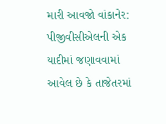મારી આવજો વાંકાનેર: પીજીવીસીએલની એક યાદીમાં જણાવવામાં આવેલ છે કે તાજેતરમાં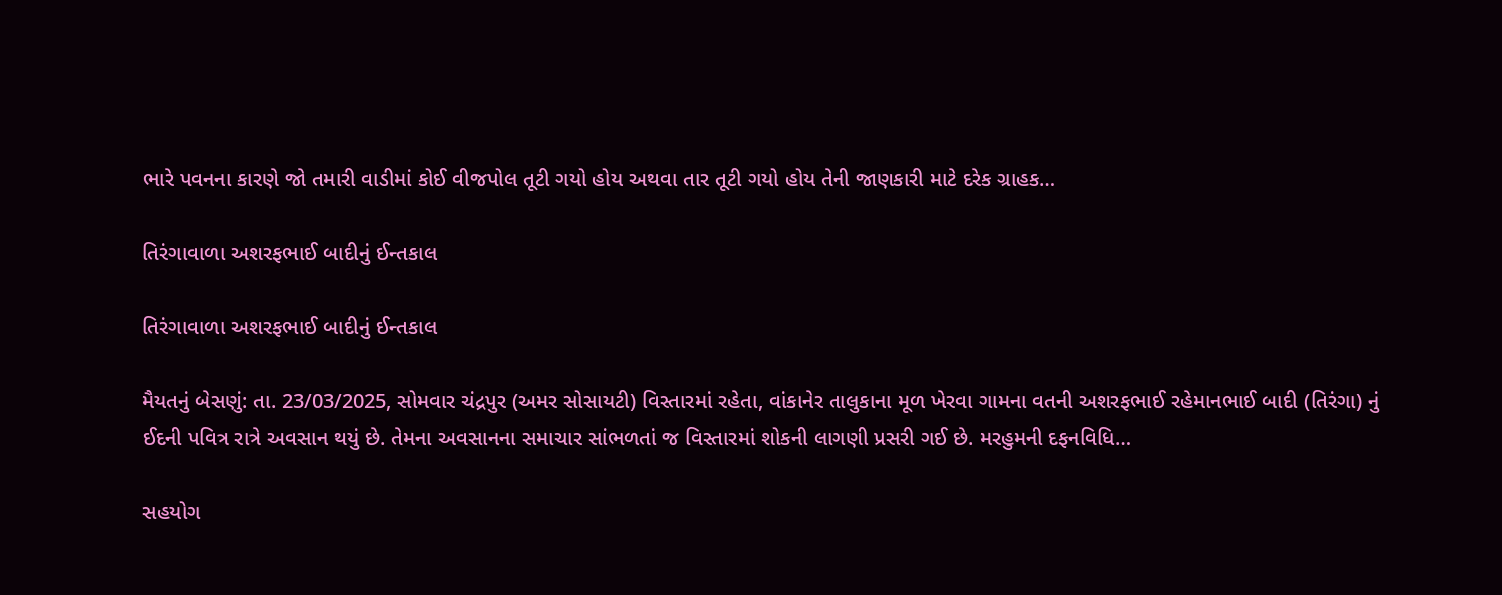ભારે પવનના કારણે જો તમારી વાડીમાં કોઈ વીજપોલ તૂટી ગયો હોય અથવા તાર તૂટી ગયો હોય તેની જાણકારી માટે દરેક ગ્રાહક…

તિરંગાવાળા અશરફભાઈ બાદીનું ઈન્તકાલ

તિરંગાવાળા અશરફભાઈ બાદીનું ઈન્તકાલ

મૈયતનું બેસણું: તા. 23/03/2025, સોમવાર ચંદ્રપુર (અમર સોસાયટી) વિસ્તારમાં રહેતા, વાંકાનેર તાલુકાના મૂળ ખેરવા ગામના વતની અશરફભાઈ રહેમાનભાઈ બાદી (તિરંગા) નું ઈદની પવિત્ર રાત્રે અવસાન થયું છે. તેમના અવસાનના સમાચાર સાંભળતાં જ વિસ્તારમાં શોકની લાગણી પ્રસરી ગઈ છે. મરહુમની દફનવિધિ…

સહયોગ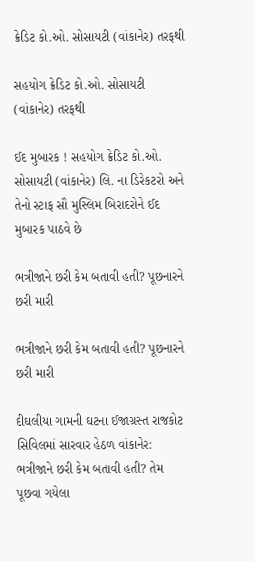ક્રેડિટ કો.ઓ. સોસાયટી (વાંકાનેર) તરફથી

સહયોગ ક્રેડિટ કો.ઓ. સોસાયટી (વાંકાનેર) તરફથી

ઈદ મુબારક ! સહયોગ ક્રેડિટ કો.ઓ. સોસાયટી (વાંકાનેર) લિ. ના ડિરેકટરો અને તેનો સ્ટાફ સૌ મુસ્લિમ બિરાદરોને ઈદ મુબારક પાઠવે છે

ભત્રીજાને છરી કેમ બતાવી હતી? પૂછનારને છરી મારી

ભત્રીજાને છરી કેમ બતાવી હતી? પૂછનારને છરી મારી

દીઘલીયા ગામની ઘટના ઈજાગ્રસ્ત રાજકોટ સિવિલમાં સારવાર હેઠળ વાંકાનેર: ભત્રીજાને છરી કેમ બતાવી હતી? તેમ પૂછવા ગયેલા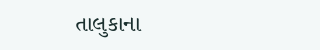તાલુકાના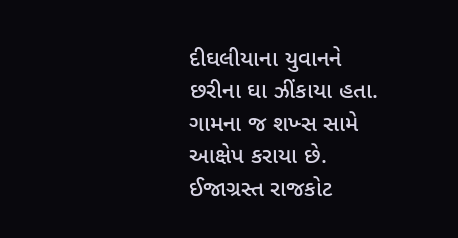દીઘલીયાના યુવાનને છરીના ઘા ઝીંકાયા હતા. ગામના જ શખ્સ સામે આક્ષેપ કરાયા છે. ઈજાગ્રસ્ત રાજકોટ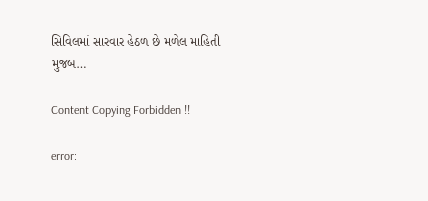સિવિલમાં સારવાર હેઠળ છે મળેલ માહિતી મુજબ…

Content Copying Forbidden !!

error: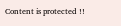Content is protected !!